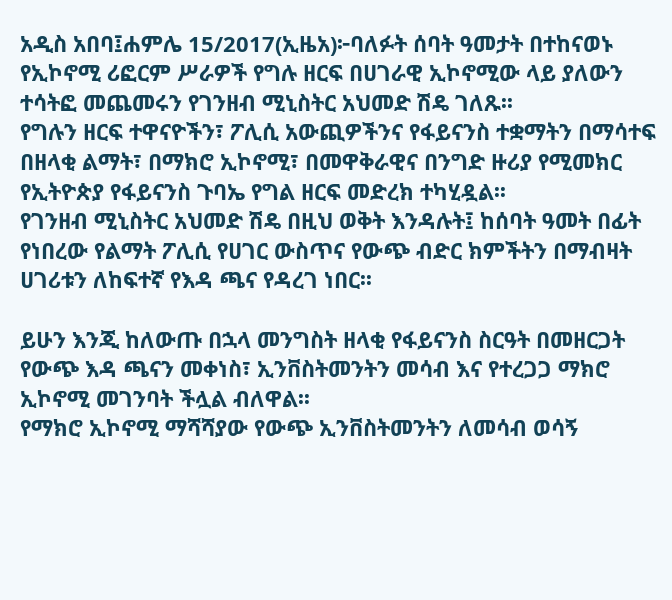አዲስ አበባ፤ሐምሌ 15/2017(ኢዜአ)፦ባለፉት ሰባት ዓመታት በተከናወኑ የኢኮኖሚ ሪፎርም ሥራዎች የግሉ ዘርፍ በሀገራዊ ኢኮኖሚው ላይ ያለውን ተሳትፎ መጨመሩን የገንዘብ ሚኒስትር አህመድ ሽዴ ገለጹ፡፡
የግሉን ዘርፍ ተዋናዮችን፣ ፖሊሲ አውጪዎችንና የፋይናንስ ተቋማትን በማሳተፍ በዘላቂ ልማት፣ በማክሮ ኢኮኖሚ፣ በመዋቅራዊና በንግድ ዙሪያ የሚመክር የኢትዮጵያ የፋይናንስ ጉባኤ የግል ዘርፍ መድረክ ተካሂዷል፡፡
የገንዘብ ሚኒስትር አህመድ ሽዴ በዚህ ወቅት እንዳሉት፤ ከሰባት ዓመት በፊት የነበረው የልማት ፖሊሲ የሀገር ውስጥና የውጭ ብድር ክምችትን በማብዛት ሀገሪቱን ለከፍተኛ የእዳ ጫና የዳረገ ነበር፡፡

ይሁን እንጂ ከለውጡ በኋላ መንግስት ዘላቂ የፋይናንስ ስርዓት በመዘርጋት የውጭ እዳ ጫናን መቀነስ፣ ኢንቨስትመንትን መሳብ እና የተረጋጋ ማክሮ ኢኮኖሚ መገንባት ችሏል ብለዋል፡፡
የማክሮ ኢኮኖሚ ማሻሻያው የውጭ ኢንቨስትመንትን ለመሳብ ወሳኝ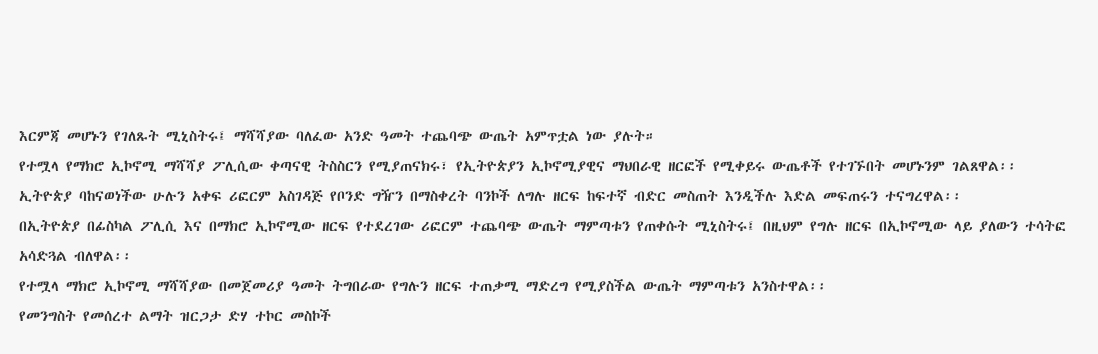እርምጃ መሆኑን የገለጹት ሚኒስትሩ፤ ማሻሻያው ባለፈው አንድ ዓመት ተጨባጭ ውጤት አምጥቷል ነው ያሉት።
የተሟላ የማክሮ ኢኮኖሚ ማሻሻያ ፖሊሲው ቀጣናዊ ትስስርን የሚያጠናክሩ፣ የኢትዮጵያን ኢኮኖሚያዊና ማህበራዊ ዘርፎች የሚቀይሩ ውጤቶች የተገኙበት መሆኑንም ገልጸዋል፡፡
ኢትዮጵያ ባከናወነችው ሁሉን አቀፍ ሪፎርም አስገዳጅ የቦንድ ግዥን በማስቀረት ባንኮች ለግሉ ዘርፍ ከፍተኛ ብድር መስጠት እንዲችሉ እድል መፍጠሩን ተናግረዋል፡፡
በኢትዮጵያ በፊስካል ፖሊሲ እና በማክሮ ኢኮኖሚው ዘርፍ የተደረገው ሪፎርም ተጨባጭ ውጤት ማምጣቱን የጠቀሱት ሚኒስትሩ፤ በዚህም የግሉ ዘርፍ በኢኮኖሚው ላይ ያለውን ተሳትፎ አሳድጓል ብለዋል፡፡
የተሟላ ማክሮ ኢኮኖሚ ማሻሻያው በመጀመሪያ ዓመት ትግበራው የግሉን ዘርፍ ተጠቃሚ ማድረግ የሚያስችል ውጤት ማምጣቱን አንስተዋል፡፡
የመንግስት የመሰረተ ልማት ዝርጋታ ድሃ ተኮር መስኮች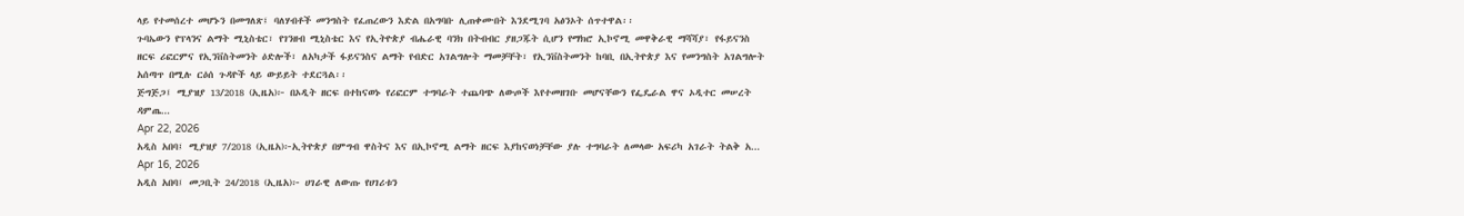ላይ የተመሰረተ መሆኑን በመግለጽ፤ ባለሃብቶች መንግስት የፈጠረውን እድል በአግባቡ ሊጠቀሙበት እንደሚገባ አፅንኦት ሰጥተዋል፡፡
ጉባኤውን የፕላንና ልማት ሚኒስቴር፣ የገንዘብ ሚኒስቴር እና የኢትዮጵያ ብሔራዊ ባንክ በትብብር ያዘጋጁት ሲሆን የማክሮ ኢኮኖሚ መዋቅራዊ ማሻሻያ፣ የፋይናንስ ዘርፍ ሪፎርምና የኢንቨስትመንት ዕድሎች፣ ለአካታች ፋይናንስና ልማት የብድር አገልግሎት ማመቻቸት፣ የኢንቨስትመንት ከባቢ በኢትዮጵያ እና የመንግስት አገልግሎት አሰጣጥ በሚሉ ርዕሰ ጉዳዮች ላይ ውይይት ተደርጓል፡፡
ጅግጅጋ፤ ሚያዝያ 13/2018 (ኢዜአ)፦ በኦዲት ዘርፍ በተከናወኑ የሪፎርም ተግባራት ተጨባጭ ለውጦች እየተመዘገቡ መሆናቸውን የፌዴራል ዋና ኦዲተር መሠረት ዳምጤ...
Apr 22, 2026
አዲስ አበባ፤ ሚያዝያ 7/2018 (ኢዜአ)፦ኢትዮጵያ በምግብ ዋስትና እና በኢኮኖሚ ልማት ዘርፍ እያከናወነቻቸው ያሉ ተግባራት ለመላው አፍሪካ አገራት ትልቅ አ...
Apr 16, 2026
አዲስ አበባ፤ መጋቢት 24/2018 (ኢዜአ)፦ ሀገራዊ ለውጡ የሀገሪቱን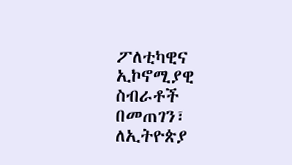ፖለቲካዊና ኢኮኖሚያዊ ስብራቶች በመጠገን፣ ለኢትዮጵያ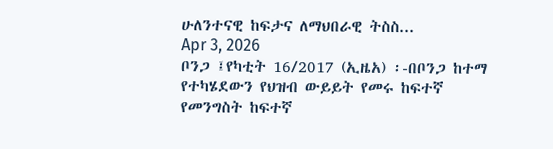ሁለንተናዊ ከፍታና ለማህበራዊ ትስስ...
Apr 3, 2026
ቦንጋ ፤የካቲት 16/2017 (ኢዜአ) ፡-በቦንጋ ከተማ የተካሄደውን የህዝብ ውይይት የመሩ ከፍተኛ የመንግስት ከፍተኛ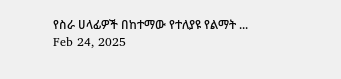የስራ ሀላፊዎች በከተማው የተለያዩ የልማት ...
Feb 24, 2025